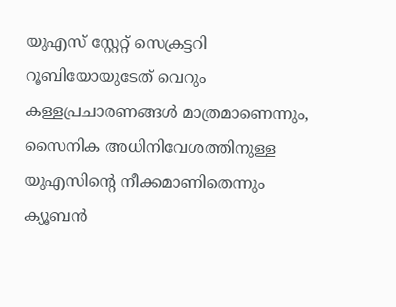യുഎസ് സ്റ്റേറ്റ് സെക്രട്ടറി റൂബിയോയുടേത് വെറും കള്ളപ്രചാരണങ്ങൾ മാത്രമാണെന്നും, സൈനിക അധിനിവേശത്തിനുള്ള യുഎസിന്റെ നീക്കമാണിതെന്നും ക്യൂബൻ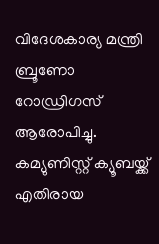വിദേശകാര്യ മന്ത്രി ബ്രൂണോ റോഡ്രിഗസ് ആരോപിച്ചു. കമ്യുണിസ്റ്റ് ക്യൂബയ്ക്ക് എതിരായ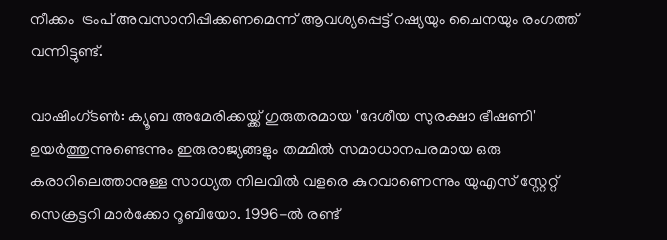നീക്കം  ട്രംപ് അവസാനിപ്പിക്കണമെന്ന് ആവശ്യപ്പെട്ട് റഷ്യയും ചൈനയും രംഗത്ത് വന്നിട്ടുണ്ട്.

വാഷിംഗ്ടൺ: ക്യൂബ അമേരിക്കയ്ക്ക് ഗുരുതരമായ 'ദേശീയ സുരക്ഷാ ഭീഷണി' ഉയർത്തുന്നുണ്ടെന്നും ഇരുരാജ്യങ്ങളും തമ്മിൽ സമാധാനപരമായ ഒരു കരാറിലെത്താനുള്ള സാധ്യത നിലവിൽ വളരെ കുറവാണെന്നും യുഎസ് സ്റ്റേറ്റ് സെക്രട്ടറി മാർക്കോ റൂബിയോ. 1996-ൽ രണ്ട്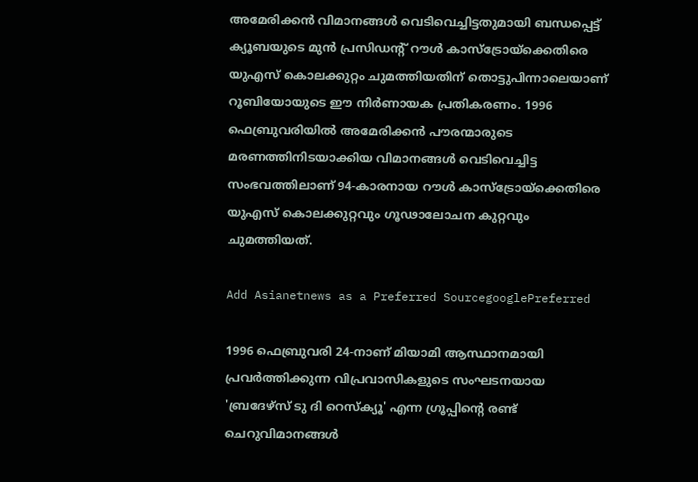അമേരിക്കൻ വിമാനങ്ങൾ വെടിവെച്ചിട്ടതുമായി ബന്ധപ്പെട്ട് ക്യൂബയുടെ മുൻ പ്രസിഡന്റ് റൗൾ കാസ്ട്രോയ്ക്കെതിരെ യുഎസ് കൊലക്കുറ്റം ചുമത്തിയതിന് തൊട്ടുപിന്നാലെയാണ് റൂബിയോയുടെ ഈ നിർണായക പ്രതികരണം. 1996 ഫെബ്രുവരിയിൽ അമേരിക്കൻ പൗരന്മാരുടെ മരണത്തിനിടയാക്കിയ വിമാനങ്ങൾ വെടിവെച്ചിട്ട സംഭവത്തിലാണ് 94-കാരനായ റൗൾ കാസ്ട്രോയ്ക്കെതിരെ യുഎസ് കൊലക്കുറ്റവും ഗൂഢാലോചന കുറ്റവും ചുമത്തിയത്.

Add Asianetnews as a Preferred SourcegooglePreferred

1996 ഫെബ്രുവരി 24-നാണ് മിയാമി ആസ്ഥാനമായി പ്രവർത്തിക്കുന്ന വിപ്രവാസികളുടെ സംഘടനയായ 'ബ്രദേഴ്സ് ടു ദി റെസ്ക്യൂ' എന്ന ഗ്രൂപ്പിന്റെ രണ്ട് ചെറുവിമാനങ്ങൾ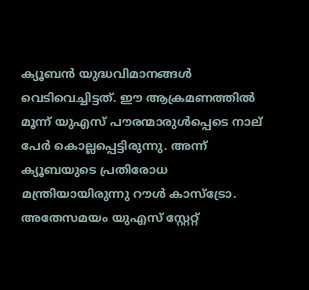ക്യൂബൻ യുദ്ധവിമാനങ്ങൾ വെടിവെച്ചിട്ടത്. ഈ ആക്രമണത്തിൽ മൂന്ന് യുഎസ് പൗരന്മാരുൾപ്പെടെ നാല് പേർ കൊല്ലപ്പെട്ടിരുന്നു. അന്ന് ക്യൂബയുടെ പ്രതിരോധ മന്ത്രിയായിരുന്നു റൗൾ കാസ്ട്രോ. അതേസമയം യുഎസ് സ്റ്റേറ്റ്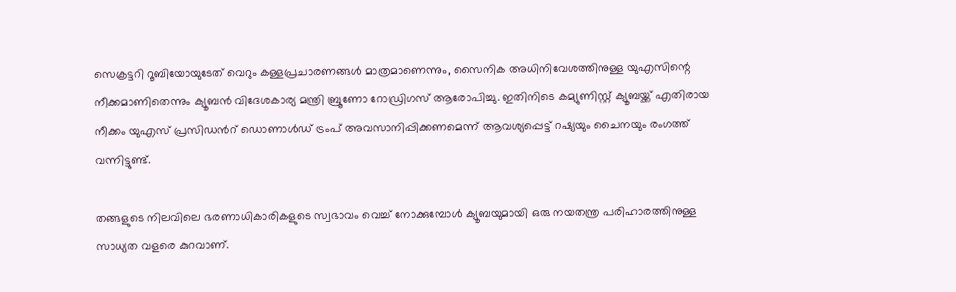സെക്രട്ടറി റൂബിയോയുടേത് വെറും കള്ളപ്രചാരണങ്ങൾ മാത്രമാണെന്നും, സൈനിക അധിനിവേശത്തിനുള്ള യുഎസിന്റെ നീക്കമാണിതെന്നും ക്യൂബൻ വിദേശകാര്യ മന്ത്രി ബ്രൂണോ റോഡ്രിഗസ് ആരോപിച്ചു. ഇതിനിടെ കമ്യുണിസ്റ്റ് ക്യൂബയ്ക്ക് എതിരായ നീക്കം യുഎസ് പ്രസിഡന്‍റ് ഡൊണാൾഡ് ട്രംപ് അവസാനിപ്പിക്കണമെന്ന് ആവശ്യപ്പെട്ട് റഷ്യയും ചൈനയും രംഗത്ത് വന്നിട്ടുണ്ട്.

തങ്ങളുടെ നിലവിലെ ഭരണാധികാരികളുടെ സ്വഭാവം വെച്ച് നോക്കുമ്പോൾ ക്യൂബയുമായി ഒരു നയതന്ത്ര പരിഹാരത്തിനുള്ള സാധ്യത വളരെ കുറവാണ്.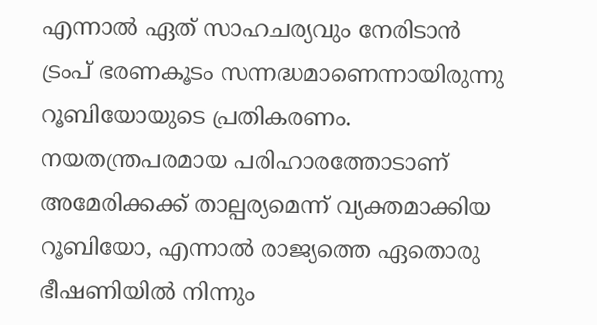എന്നാൽ ഏത് സാഹചര്യവും നേരിടാൻ ട്രംപ് ഭരണകൂടം സന്നദ്ധമാണെന്നായിരുന്നു റൂബിയോയുടെ പ്രതികരണം. നയതന്ത്രപരമായ പരിഹാരത്തോടാണ് അമേരിക്കക്ക് താല്പര്യമെന്ന് വ്യക്തമാക്കിയ റൂബിയോ, എന്നാൽ രാജ്യത്തെ ഏതൊരു ഭീഷണിയിൽ നിന്നും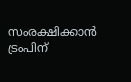സംരക്ഷിക്കാൻ ട്രംപിന്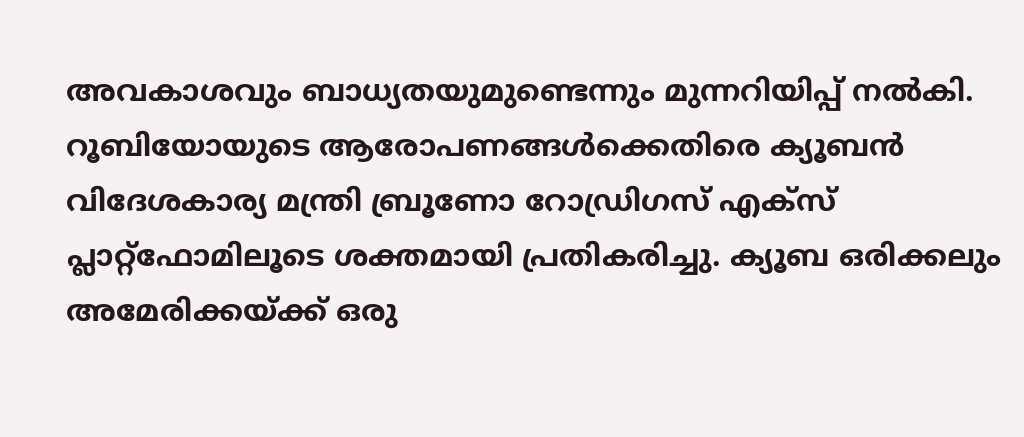അവകാശവും ബാധ്യതയുമുണ്ടെന്നും മുന്നറിയിപ്പ് നൽകി. റൂബിയോയുടെ ആരോപണങ്ങൾക്കെതിരെ ക്യൂബൻ വിദേശകാര്യ മന്ത്രി ബ്രൂണോ റോഡ്രിഗസ് എക്സ് പ്ലാറ്റ്‌ഫോമിലൂടെ ശക്തമായി പ്രതികരിച്ചു. ക്യൂബ ഒരിക്കലും അമേരിക്കയ്ക്ക് ഒരു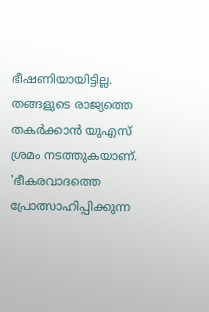ഭീഷണിയായിട്ടില്ല. തങ്ങളുടെ രാജ്യത്തെ തകർക്കാൻ യുഎസ് ശ്രമം നടത്തുകയാണ്. 'ഭീകരവാദത്തെ പ്രോത്സാഹിപ്പിക്കുന്ന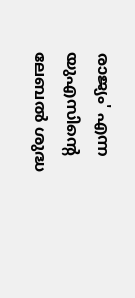രാജ്യം' എന്ന യുഎസിന്റെ ലേബൽ ശുദ്ധ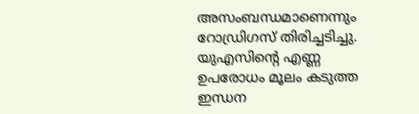അസംബന്ധമാണെന്നും റോഡ്രിഗസ് തിരിച്ചടിച്ചു. യുഎസിന്റെ എണ്ണ ഉപരോധം മൂലം കടുത്ത ഇന്ധന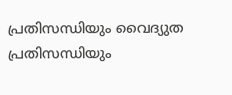പ്രതിസന്ധിയും വൈദ്യുത പ്രതിസന്ധിയും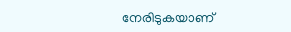നേരിടുകയാണ്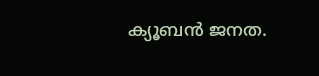ക്യൂബൻ ജനത.